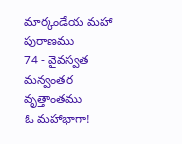మార్కండేయ మహా పురాణము
74 - వైవస్వత మన్వంతర వృత్తాంతము
ఓ మహాభాగా!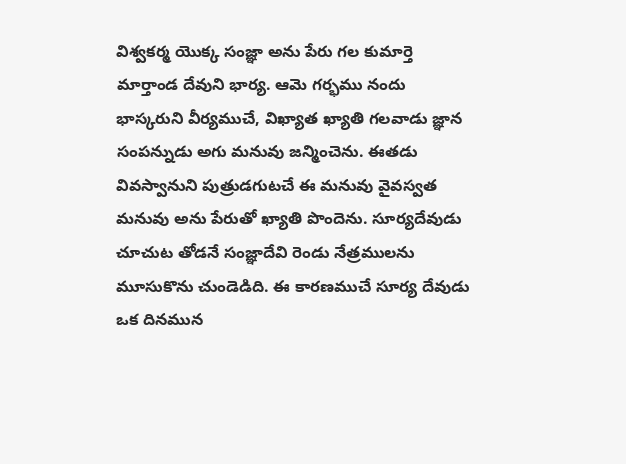విశ్వకర్మ యొక్క సంజ్ఞా అను పేరు గల కుమార్తె మార్తాండ దేవుని భార్య. ఆమె గర్భము నందు భాస్కరుని వీర్యముచే, విఖ్యాత ఖ్యాతి గలవాడు జ్ఞాన సంపన్నుడు అగు మనువు జన్మించెను. ఈతడు వివస్వానుని పుత్రుడగుటచే ఈ మనువు వైవస్వత మనువు అను పేరుతో ఖ్యాతి పొందెను. సూర్యదేవుడు చూచుట తోడనే సంజ్ఞాదేవి రెండు నేత్రములను మూసుకొను చుండెడిది. ఈ కారణముచే సూర్య దేవుడు ఒక దినమున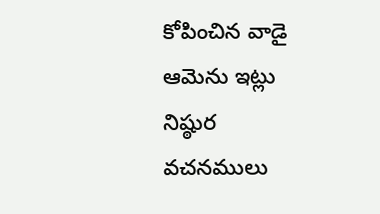కోపించిన వాడై ఆమెను ఇట్లు నిష్ఠుర వచనములు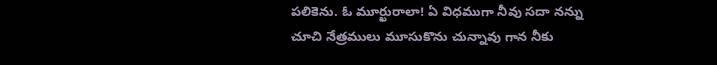పలికెను. ఓ మూర్ఖురాలా! ఏ విధముగా నీవు సదా నన్ను చూచి నేత్రములు మూసుకొను చున్నావు గాన నీకు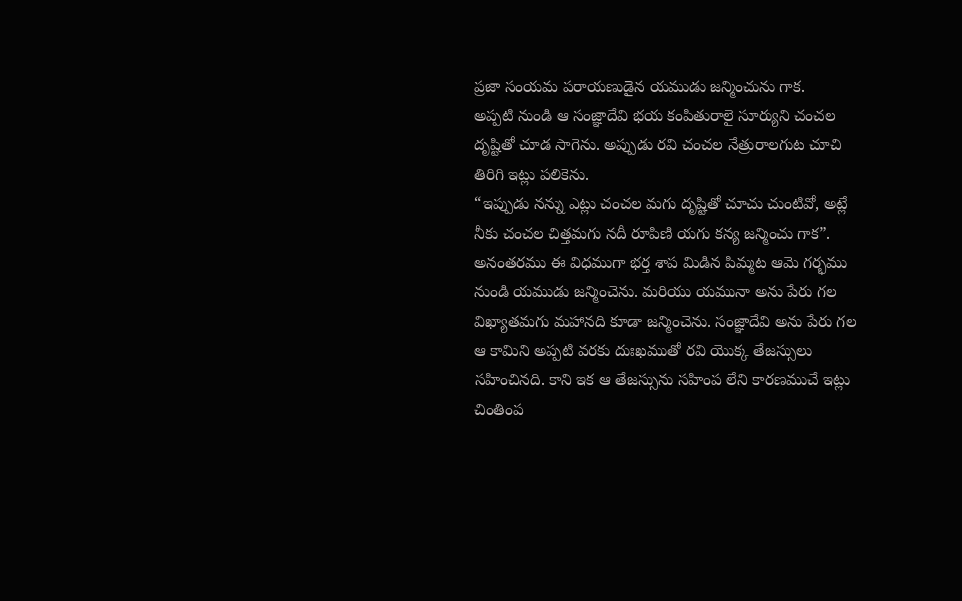ప్రజా సంయమ పరాయణుడైన యముడు జన్మించును గాక.
అప్పటి నుండి ఆ సంజ్ఞాదేవి భయ కంపితురాలై సూర్యుని చంచల దృష్టితో చూడ సాగెను. అప్పుడు రవి చంచల నేత్రురాలగుట చూచి తిరిగి ఇట్లు పలికెను.
“ఇప్పుడు నన్ను ఎట్లు చంచల మగు దృష్టితో చూచు చుంటివో, అట్లే నీకు చంచల చిత్తమగు నదీ రూపిణి యగు కన్య జన్మించు గాక”.
అనంతరము ఈ విధముగా భర్త శాప మిడిన పిమ్మట ఆమె గర్భము నుండి యముడు జన్మించెను. మరియు యమునా అను పేరు గల విఖ్యాతమగు మహానది కూడా జన్మించెను. సంజ్ఞాదేవి అను పేరు గల ఆ కామిని అప్పటి వరకు దుఃఖముతో రవి యొక్క తేజస్సులు సహించినది. కాని ఇక ఆ తేజస్సును సహింప లేని కారణముచే ఇట్లు చింతింప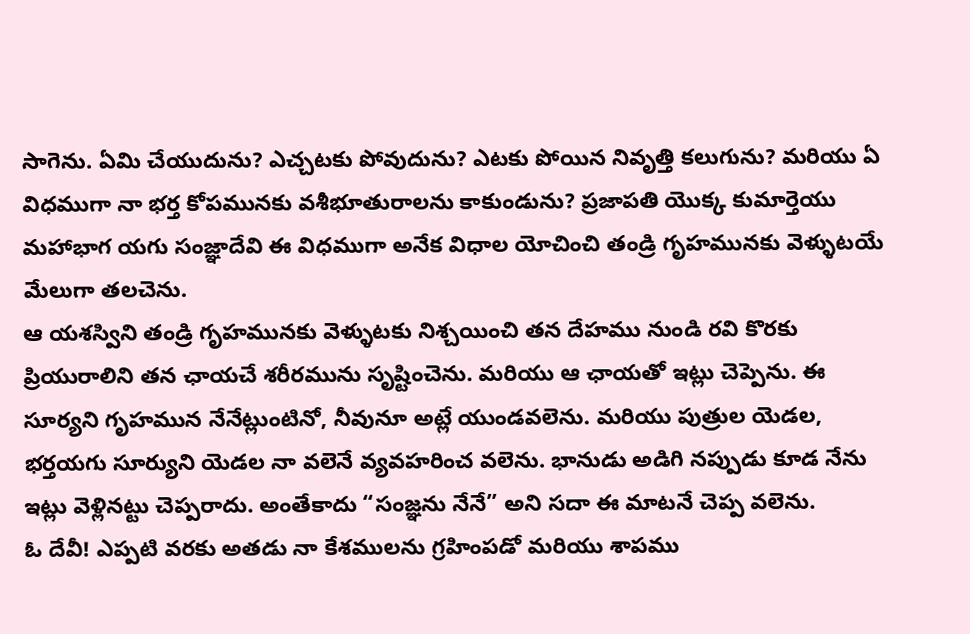సాగెను. ఏమి చేయుదును? ఎచ్చటకు పోవుదును? ఎటకు పోయిన నివృత్తి కలుగును? మరియు ఏ విధముగా నా భర్త కోపమునకు వశీభూతురాలను కాకుండును? ప్రజాపతి యొక్క కుమార్తెయు మహాభాగ యగు సంజ్ఞాదేవి ఈ విధముగా అనేక విధాల యోచించి తండ్రి గృహమునకు వెళ్ళుటయే మేలుగా తలచెను.
ఆ యశస్విని తండ్రి గృహమునకు వెళ్ళుటకు నిశ్చయించి తన దేహము నుండి రవి కొరకు ప్రియురాలిని తన ఛాయచే శరీరమును సృష్టించెను. మరియు ఆ ఛాయతో ఇట్లు చెప్పెను. ఈ సూర్యని గృహమున నేనేట్లుంటినో, నీవునూ అట్లే యుండవలెను. మరియు పుత్రుల యెడల, భర్తయగు సూర్యుని యెడల నా వలెనే వ్యవహరించ వలెను. భానుడు అడిగి నప్పుడు కూడ నేను ఇట్లు వెళ్లినట్టు చెప్పరాదు. అంతేకాదు “సంజ్ఞను నేనే” అని సదా ఈ మాటనే చెప్ప వలెను.
ఓ దేవీ! ఎప్పటి వరకు అతడు నా కేశములను గ్రహింపడో మరియు శాపము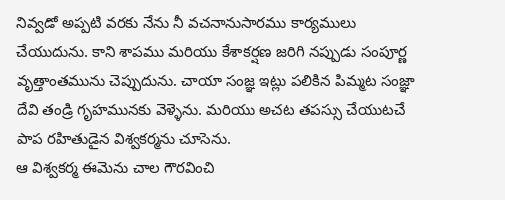నివ్వడో అప్పటి వరకు నేను నీ వచనానుసారము కార్యములు చేయుదును. కాని శాపము మరియు కేశాకర్షణ జరిగి నప్పుడు సంపూర్ణ వృత్తాంతమును చెప్పుదును. చాయా సంజ్ఞ ఇట్లు పలికిన పిమ్మట సంజ్ఞా దేవి తండ్రి గృహమునకు వెళ్ళెను. మరియు అచట తపస్సు చేయుటచే పాప రహితుడైన విశ్వకర్మను చూసెను.
ఆ విశ్వకర్మ ఈమెను చాల గౌరవించి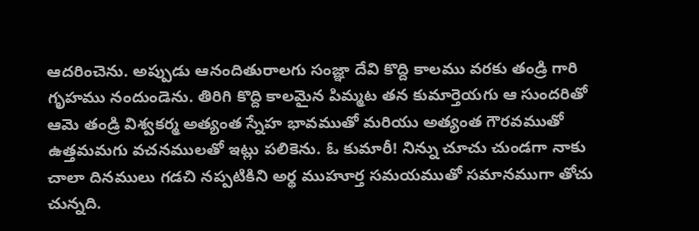ఆదరించెను. అప్పుడు ఆనందితురాలగు సంజ్ఞా దేవి కొద్ది కాలము వరకు తండ్రి గారి గృహము నందుండెను. తిరిగి కొద్ది కాలమైన పిమ్మట తన కుమార్తెయగు ఆ సుందరితో ఆమె తండ్రి విశ్వకర్మ అత్యంత స్నేహ భావముతో మరియు అత్యంత గౌరవముతో ఉత్తమమగు వచనములతో ఇట్లు పలికెను. ఓ కుమారీ! నిన్ను చూచు చుండగా నాకు చాలా దినములు గడచి నప్పటికిని అర్థ ముహూర్త సమయముతో సమానముగా తోచు చున్నది.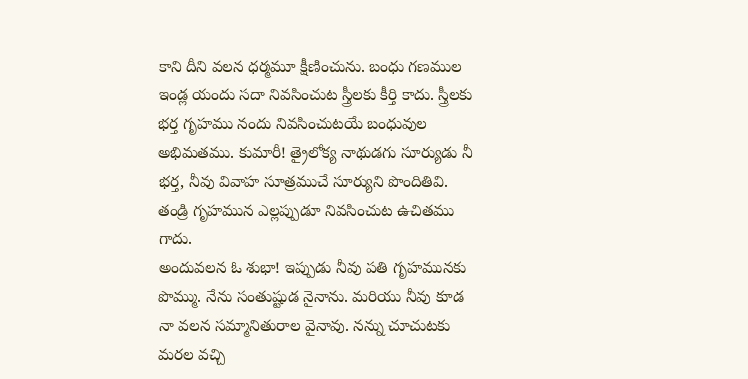కాని దీని వలన ధర్మమూ క్షీణించును. బంధు గణముల ఇండ్ల యందు సదా నివసించుట స్త్రీలకు కీర్తి కాదు. స్త్రీలకు భర్త గృహము నందు నివసించుటయే బంధువుల అభిమతము. కుమారీ! త్రైలోక్య నాథుడగు సూర్యుడు నీ భర్త, నీవు వివాహ సూత్రముచే సూర్యుని పొందితివి. తండ్రి గృహమున ఎల్లప్పుడూ నివసించుట ఉచితము గాదు.
అందువలన ఓ శుభా! ఇప్పుడు నీవు పతి గృహమునకు పొమ్ము. నేను సంతుష్టుడ నైనాను. మరియు నీవు కూడ నా వలన సమ్మానితురాల వైనావు. నన్ను చూచుటకు మరల వచ్చి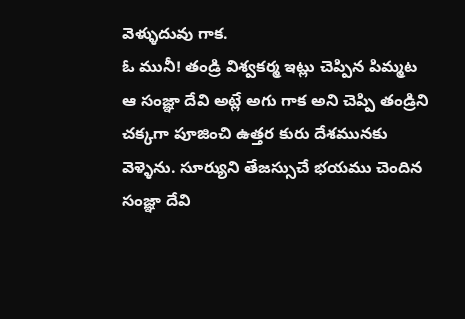వెళ్ళుదువు గాక.
ఓ మునీ! తండ్రి విశ్వకర్మ ఇట్లు చెప్పిన పిమ్మట ఆ సంజ్ఞా దేవి అట్లే అగు గాక అని చెప్పి తండ్రిని చక్కగా పూజించి ఉత్తర కురు దేశమునకు వెళ్ళెను. సూర్యుని తేజస్సుచే భయము చెందిన సంజ్ఞా దేవి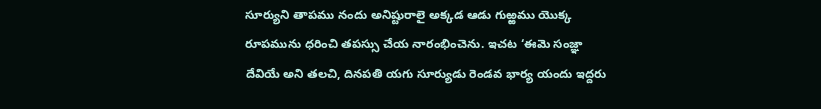సూర్యుని తాపము నందు అనిష్టురాలై అక్కడ ఆడు గుఱ్ఱము యొక్క రూపమును ధరించి తపస్సు చేయ నారంభించెను. ఇచట ‘ఈమె సంజ్ఞా దేవియే అని తలచి, దినపతి యగు సూర్యుడు రెండవ భార్య యందు ఇద్దరు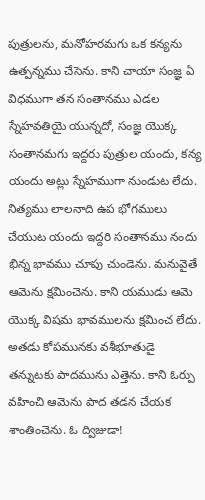పుత్రులను, మనోహరమగు ఒక కన్యను ఉత్పన్నము చేసెను. కాని చాయా సంజ్ఞ ఏ విధముగా తన సంతానము ఎడల స్నేహవతియై యున్నదో, సంజ్ఞ యొక్క సంతానమగు ఇద్దరు పుత్రుల యందు, కన్య యందు అట్లు స్నేహముగా నుండుట లేదు.
నిత్యము లాలనాది ఉప భోగములు చేయుట యందు ఇద్దరి సంతానము నందు భిన్న భావము చూపు చుండెను. మనువైతే ఆమెను క్షమించెను. కాని యముడు ఆమె యొక్క విషమ భావములను క్షమించ లేదు. అతడు కోపమునకు వశీభూతుడై తన్నుటకు పాదమును ఎత్తెను. కాని ఓర్పు వహించి ఆమెను పాద తడన చేయక శాంతించెను. ఓ ద్విజుడా!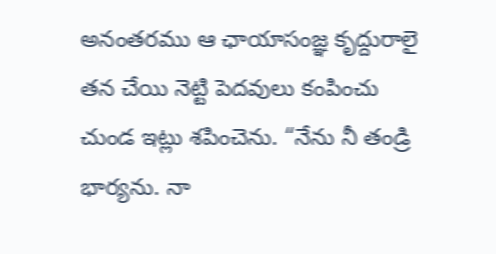అనంతరము ఆ ఛాయాసంజ్ఞ కృద్దురాలై తన చేయి నెట్టి పెదవులు కంపించు చుండ ఇట్లు శపించెను. “నేను నీ తండ్రి భార్యను. నా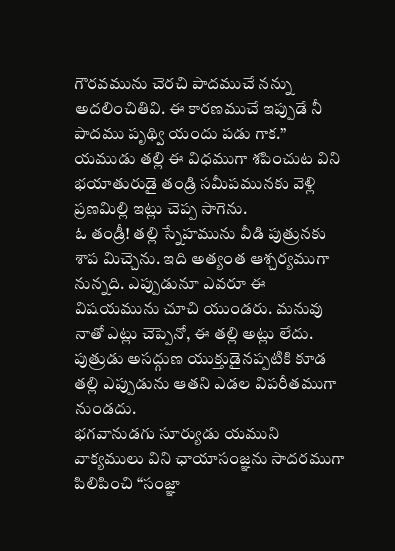గౌరవమును చెరచి పాదముచే నన్ను అదలించితివి. ఈ కారణముచే ఇప్పుడే నీ పాదము పృథ్వి యందు పడు గాక.”
యముడు తల్లి ఈ విధముగా శపించుట విని భయాతురుడై తండ్రి సమీపమునకు వెళ్లి ప్రణమిల్లి ఇట్లు చెప్ప సాగెను.
ఓ తండ్రీ! తల్లి స్నేహమును వీడి పుత్రునకు శాప మిచ్చెను. ఇది అత్యంత ఆశ్చర్యముగా నున్నది. ఎప్పుడునూ ఎవరూ ఈ విషయమును చూచి యుండరు. మనువు నాతో ఎట్లు చెప్పెనో, ఈ తల్లి అట్లు లేదు. పుత్రుడు అసద్గుణ యుక్తుడైనప్పటికి కూడ తల్లి ఎప్పుడును ఆతని ఎడల విపరీతముగా నుండదు.
భగవానుడగు సూర్యుడు యముని వాక్యములు విని ఛాయాసంజ్ఞను సాదరముగా పిలిపించి “సంజ్ఞా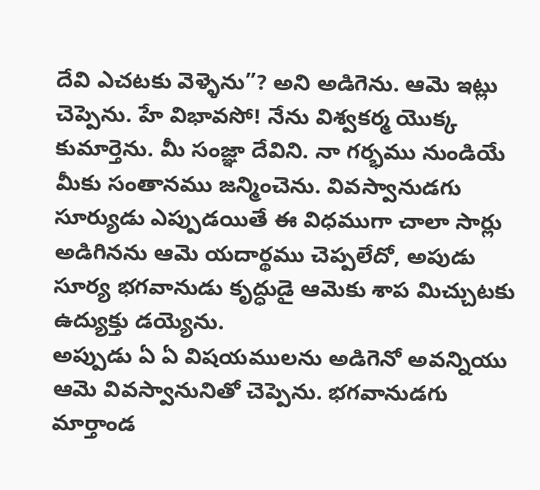దేవి ఎచటకు వెళ్ళెను”? అని అడిగెను. ఆమె ఇట్లు చెప్పెను. హే విభావసో! నేను విశ్వకర్మ యొక్క కుమార్తెను. మీ సంజ్ఞా దేవిని. నా గర్భము నుండియే మీకు సంతానము జన్మించెను. వివస్వానుడగు సూర్యుడు ఎప్పుడయితే ఈ విధముగా చాలా సార్లు అడిగినను ఆమె యదార్థము చెప్పలేదో, అపుడు సూర్య భగవానుడు కృద్ధుడై ఆమెకు శాప మిచ్చుటకు ఉద్యుక్తు డయ్యెను.
అప్పుడు ఏ ఏ విషయములను అడిగెనో అవన్నియు ఆమె వివస్వానునితో చెప్పెను. భగవానుడగు మార్తాండ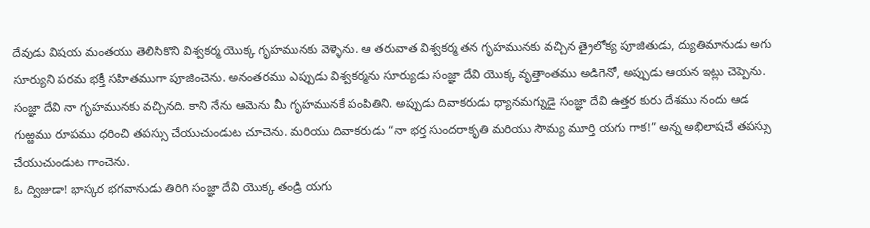దేవుడు విషయ మంతయు తెలిసికొని విశ్వకర్మ యొక్క గృహమునకు వెళ్ళెను. ఆ తరువాత విశ్వకర్మ తన గృహమునకు వచ్చిన త్రైలోక్య పూజితుడు, ద్యుతిమానుడు అగు సూర్యుని పరమ భక్తీ సహితముగా పూజించెను. అనంతరము ఎప్పుడు విశ్వకర్మను సూర్యుడు సంజ్ఞా దేవి యొక్క వృత్తాంతము అడిగెనో, అప్పుడు ఆయన ఇట్లు చెప్పెను. సంజ్ఞా దేవి నా గృహమునకు వచ్చినది. కాని నేను ఆమెను మీ గృహమునకే పంపితిని. అప్పుడు దివాకరుడు ధ్యానమగ్నుడై సంజ్ఞా దేవి ఉత్తర కురు దేశము నందు ఆడ గుఱ్ఱము రూపము ధరించి తపస్సు చేయుచుండుట చూచెను. మరియు దివాకరుడు “నా భర్త సుందరాకృతి మరియు సౌమ్య మూర్తి యగు గాక!” అన్న అభిలాషచే తపస్సు చేయుచుండుట గాంచెను.
ఓ ద్విజుడా! భాస్కర భగవానుడు తిరిగి సంజ్ఞా దేవి యొక్క తండ్రి యగు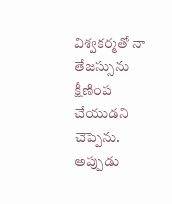విశ్వకర్మతో నా తేజస్సును క్షీణింప చేయుడని చెప్పెను. అప్పుడు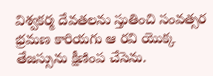విశ్వకర్మ దేవతలను స్తుతించి సంవత్సర భ్రమణ కారియగు ఆ రవి యొక్క తేజస్సును క్షీణింప చేసెను.